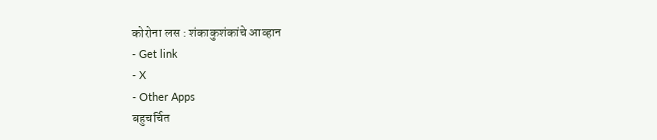कोरोना लस : शंकाकुशंकांचे आव्हान
- Get link
- X
- Other Apps
बहुचर्चित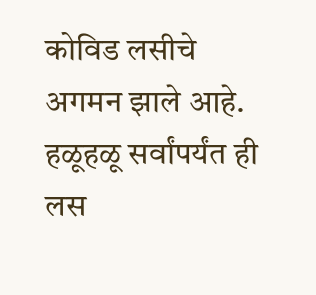कोविड लसीचे अगमन झाले आहे. हळूहळू सर्वांपर्यंत ही लस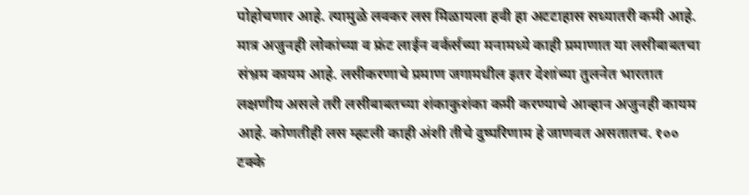पोहोचणार आहे. त्यामुळे लवकर लस मिळायला हवी हा अटटाहास सध्यातरी कमी आहे. मात्र अजुनही लोकांच्या व फ्रंट लाईन वर्कर्सच्या मनामध्ये काही प्रमाणात या लसीबाबतचा संभ्रम कायम आहे. लसीकरणाचे प्रमाण जगामधील इतर देशांच्या तुलनेत भारतात लक्षणीय असले तरी लसीबाबतच्या शंकाकुशंका कमी करण्याचे आव्हान अजुनही कायम आहे. कोणतीही लस म्हटली काही अंशी तीचे दुष्परिणाम हे जाणवत असतातच. १०० टक्के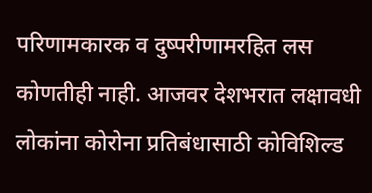परिणामकारक व दुष्परीणामरहित लस कोणतीही नाही. आजवर देशभरात लक्षावधी लोकांना कोरोना प्रतिबंधासाठी कोविशिल्ड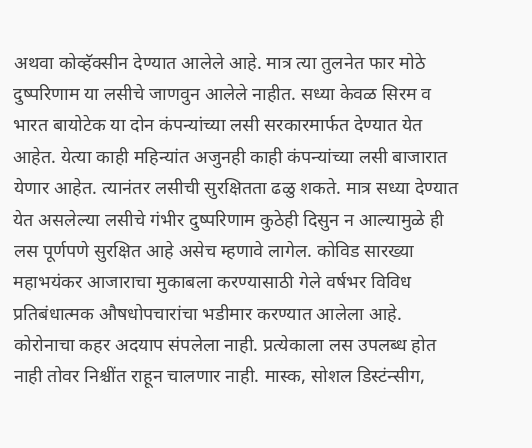अथवा कोव्हॅक्सीन देण्यात आलेले आहे. मात्र त्या तुलनेत फार मोठे दुष्परिणाम या लसीचे जाणवुन आलेले नाहीत. सध्या केवळ सिरम व भारत बायोटेक या दोन कंपन्यांच्या लसी सरकारमार्फत देण्यात येत आहेत. येत्या काही महिन्यांत अजुनही काही कंपन्यांच्या लसी बाजारात येणार आहेत. त्यानंतर लसीची सुरक्षितता ढळु शकते. मात्र सध्या देण्यात येत असलेल्या लसीचे गंभीर दुष्परिणाम कुठेही दिसुन न आल्यामुळे ही लस पूर्णपणे सुरक्षित आहे असेच म्हणावे लागेल. कोविड सारख्या महाभयंकर आजाराचा मुकाबला करण्यासाठी गेले वर्षभर विविध प्रतिबंधात्मक औषधोपचारांचा भडीमार करण्यात आलेला आहे. कोरोनाचा कहर अदयाप संपलेला नाही. प्रत्येकाला लस उपलब्ध होत नाही तोवर निश्चींत राहून चालणार नाही. मास्क, सोशल डिस्टंन्सीग,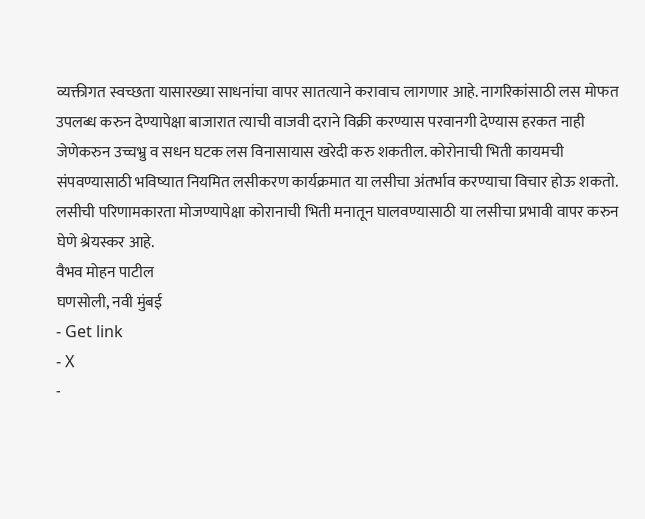व्यक्तीगत स्वच्छता यासारख्या साधनांचा वापर सातत्याने करावाच लागणार आहे. नागरिकांसाठी लस मोफत उपलब्ध करुन देण्यापेक्षा बाजारात त्याची वाजवी दराने विक्री करण्यास परवानगी देण्यास हरकत नाही जेणेकरुन उच्चभ्रु व सधन घटक लस विनासायास खरेदी करु शकतील. कोरोनाची भिती कायमची संपवण्यासाठी भविष्यात नियमित लसीकरण कार्यक्रमात या लसीचा अंतर्भाव करण्याचा विचार होऊ शकतो. लसीची परिणामकारता मोजण्यापेक्षा कोरानाची भिती मनातून घालवण्यासाठी या लसीचा प्रभावी वापर करुन घेणे श्रेयस्कर आहे.
वैभव मोहन पाटील
घणसोली, नवी मुंबई
- Get link
- X
-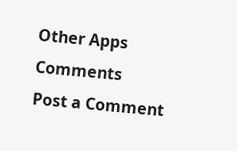Other Apps
Comments
Post a Comment